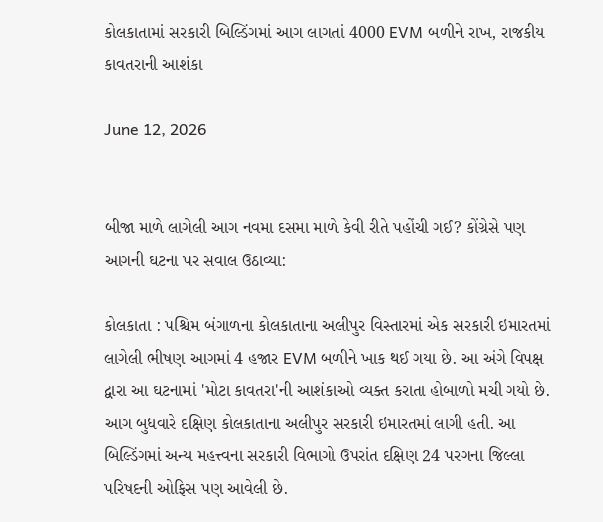કોલકાતામાં સરકારી બિલ્ડિંગમાં આગ લાગતાં 4000 EVM બળીને રાખ, રાજકીય કાવતરાની આશંકા

June 12, 2026


બીજા માળે લાગેલી આગ નવમા દસમા માળે કેવી રીતે પહોંચી ગઈ? કોંગ્રેસે પણ આગની ઘટના પર સવાલ ઉઠાવ્યા:

કોલકાતા : પશ્ચિમ બંગાળના કોલકાતાના અલીપુર વિસ્તારમાં એક સરકારી ઇમારતમાં લાગેલી ભીષણ આગમાં 4 હજાર EVM બળીને ખાક થઈ ગયા છે. આ અંગે વિપક્ષ દ્વારા આ ઘટનામાં 'મોટા કાવતરા'ની આશંકાઓ વ્યક્ત કરાતા હોબાળો મચી ગયો છે.  આગ બુધવારે દક્ષિણ કોલકાતાના અલીપુર સરકારી ઇમારતમાં લાગી હતી. આ બિલ્ડિંગમાં અન્ય મહત્ત્વના સરકારી વિભાગો ઉપરાંત દક્ષિણ 24 પરગના જિલ્લા પરિષદની ઓફિસ પણ આવેલી છે.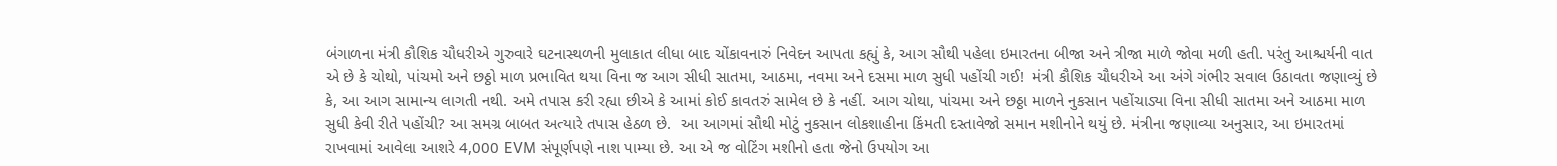બંગાળના મંત્રી કૌશિક ચૌધરીએ ગુરુવારે ઘટનાસ્થળની મુલાકાત લીધા બાદ ચોંકાવનારું નિવેદન આપતા કહ્યું કે, આગ સૌથી પહેલા ઇમારતના બીજા અને ત્રીજા માળે જોવા મળી હતી. પરંતુ આશ્ચર્યની વાત એ છે કે ચોથો, પાંચમો અને છઠ્ઠો માળ પ્રભાવિત થયા વિના જ આગ સીધી સાતમા, આઠમા, નવમા અને દસમા માળ સુધી પહોંચી ગઈ!  મંત્રી કૌશિક ચૌધરીએ આ અંગે ગંભીર સવાલ ઉઠાવતા જણાવ્યું છે કે, આ આગ સામાન્ય લાગતી નથી. અમે તપાસ કરી રહ્યા છીએ કે આમાં કોઈ કાવતરું સામેલ છે કે નહીં. આગ ચોથા, પાંચમા અને છઠ્ઠા માળને નુકસાન પહોંચાડ્યા વિના સીધી સાતમા અને આઠમા માળ સુધી કેવી રીતે પહોંચી? આ સમગ્ર બાબત અત્યારે તપાસ હેઠળ છે.  આ આગમાં સૌથી મોટું નુકસાન લોકશાહીના કિંમતી દસ્તાવેજો સમાન મશીનોને થયું છે. મંત્રીના જણાવ્યા અનુસાર, આ ઇમારતમાં રાખવામાં આવેલા આશરે 4,000 EVM સંપૂર્ણપણે નાશ પામ્યા છે. આ એ જ વોટિંગ મશીનો હતા જેનો ઉપયોગ આ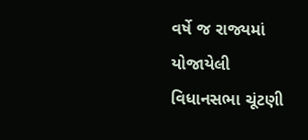વર્ષે જ રાજ્યમાં યોજાયેલી વિધાનસભા ચૂંટણી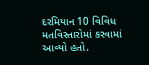દરમિયાન 10 વિવિધ મતવિસ્તારોમાં કરવામાં આવ્યો હતો.